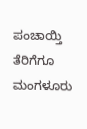ಪಂಚಾಯ್ತಿ ತೆರಿಗೆಗೂ ಮಂಗಳೂರು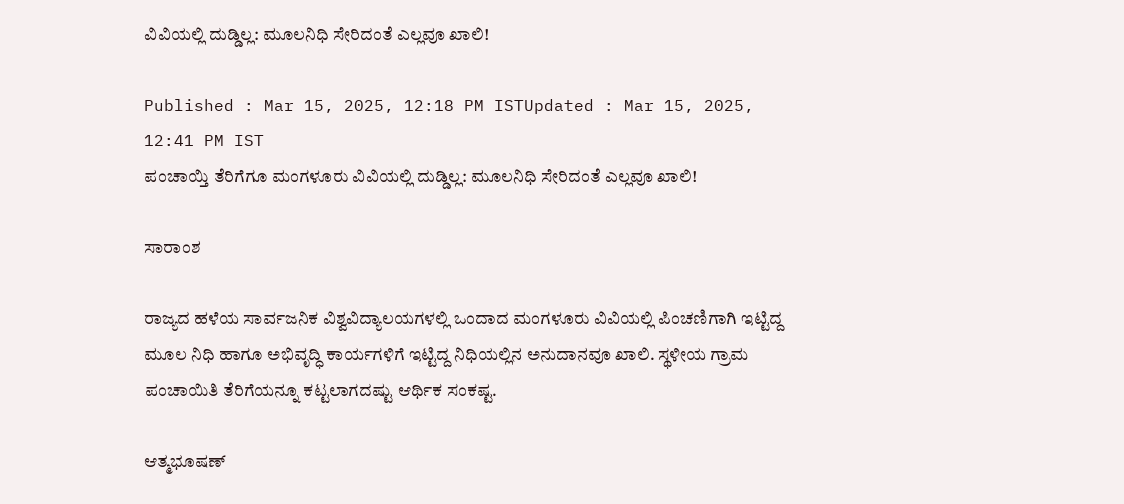ವಿವಿಯಲ್ಲಿ ದುಡ್ಡಿಲ್ಲ: ಮೂಲನಿಧಿ ಸೇರಿದಂತೆ ಎಲ್ಲವೂ ಖಾಲಿ!

Published : Mar 15, 2025, 12:18 PM ISTUpdated : Mar 15, 2025, 12:41 PM IST
ಪಂಚಾಯ್ತಿ ತೆರಿಗೆಗೂ ಮಂಗಳೂರು ವಿವಿಯಲ್ಲಿ ದುಡ್ಡಿಲ್ಲ: ಮೂಲನಿಧಿ ಸೇರಿದಂತೆ ಎಲ್ಲವೂ ಖಾಲಿ!

ಸಾರಾಂಶ

ರಾಜ್ಯದ ಹಳೆಯ ಸಾರ್ವಜನಿಕ ವಿಶ್ವವಿದ್ಯಾಲಯಗಳಲ್ಲಿ ಒಂದಾದ ಮಂಗಳೂರು ವಿವಿಯಲ್ಲಿ ಪಿಂಚಣಿಗಾಗಿ ಇಟ್ಟಿದ್ದ ಮೂಲ ನಿಧಿ ಹಾಗೂ ಅಭಿವೃದ್ಧಿ ಕಾರ್ಯಗಳಿಗೆ ಇಟ್ಟಿದ್ದ ನಿಧಿಯಲ್ಲಿನ ಅನುದಾನವೂ ಖಾಲಿ. ಸ್ಥಳೀಯ ಗ್ರಾಮ ಪಂಚಾಯಿತಿ ತೆರಿಗೆಯನ್ನೂ ಕಟ್ಟಲಾಗದಷ್ಟು ಆರ್ಥಿಕ ಸಂಕಷ್ಟ.

ಆತ್ಮಭೂಷಣ್‌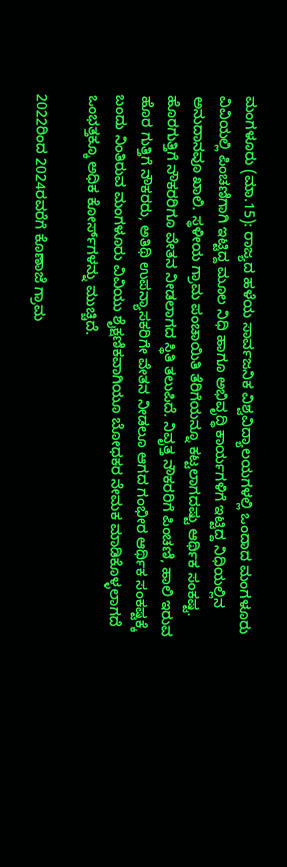ಮಂಗಳೂರು (ಮಾ.15): ರಾಜ್ಯದ ಹಳೆಯ ಸಾರ್ವಜನಿಕ ವಿಶ್ವವಿದ್ಯಾಲಯಗಳಲ್ಲಿ ಒಂದಾದ ಮಂಗಳೂರು ವಿವಿಯಲ್ಲಿ ಪಿಂಚಣಿಗಾಗಿ ಇಟ್ಟಿದ್ದ ಮೂಲ ನಿಧಿ ಹಾಗೂ ಅಭಿವೃದ್ಧಿ ಕಾರ್ಯಗಳಿಗೆ ಇಟ್ಟಿದ್ದ ನಿಧಿಯಲ್ಲಿನ ಅನುದಾನವೂ ಖಾಲಿ. ಸ್ಥಳೀಯ ಗ್ರಾಮ ಪಂಚಾಯಿತಿ ತೆರಿಗೆಯನ್ನೂ ಕಟ್ಟಲಾಗದಷ್ಟು ಆರ್ಥಿಕ ಸಂಕಷ್ಟ. ಹೊರಗುತ್ತಿಗೆ ನೌಕರರಿಗೂ ವೇತನ ನೀಡಲಾಗದ ಸ್ಥಿತಿ ತಲುಪಿದೆ. ನಿವೃತ್ತ ನೌಕರರಿಗೆ ಪಿಂಚಣಿ, ಹಾಲಿ ಇರುವ ಹೊರ ಗುತ್ತಿಗೆ ನೌಕರರು, ಅತಿಥಿ ಉಪನ್ಯಾಸಕರಿಗೇ ವೇತನ ನೀಡಲೂ ಆಗದ ಗಂಭೀರ ಆರ್ಥಿಕ ಸಂಕಷ್ಟಕ್ಕೆ ಬಂದು ನಿಂತಿರುವ ಮಂಗಳೂರು ವಿವಿಯು ಶೈಕ್ಷಣಿಕವಾಗಿಯೂ ಬೋಧಕರ ನೇಮಕ ಮಾಡಿಕೊಳ್ಳಲಾಗದೆ ಒಂಭತ್ತಕ್ಕೂ ಅಧಿಕ ಕೋರ್ಸ್‌ಗಳನ್ನು ಮುಚ್ಚಿದೆ.

2022ರಿಂದ 2024ರವರೆಗೆ ಕೊಣಾಜೆ ಗ್ರಾಮ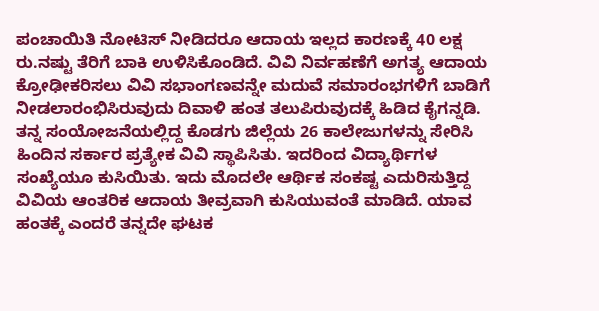ಪಂಚಾಯಿತಿ ನೋಟಿಸ್‌ ನೀಡಿದರೂ ಆದಾಯ ಇಲ್ಲದ ಕಾರಣಕ್ಕೆ 40 ಲಕ್ಷ ರು.ನಷ್ಟು ತೆರಿಗೆ ಬಾಕಿ ಉಳಿಸಿಕೊಂಡಿದೆ. ವಿವಿ ನಿರ್ವಹಣೆಗೆ ಅಗತ್ಯ ಆದಾಯ ಕ್ರೋಢೀಕರಿಸಲು ವಿವಿ ಸಭಾಂಗಣವನ್ನೇ ಮದುವೆ ಸಮಾರಂಭಗಳಿಗೆ ಬಾಡಿಗೆ ನೀಡಲಾರಂಭಿಸಿರುವುದು ದಿವಾಳಿ ಹಂತ ತಲುಪಿರುವುದಕ್ಕೆ ಹಿಡಿದ ಕೈಗನ್ನಡಿ. ತನ್ನ ಸಂಯೋಜನೆಯಲ್ಲಿದ್ದ ಕೊಡಗು ಜಿಲ್ಲೆಯ 26 ಕಾಲೇಜುಗಳನ್ನು ಸೇರಿಸಿ ಹಿಂದಿನ ಸರ್ಕಾರ ಪ್ರತ್ಯೇಕ ವಿವಿ ಸ್ಥಾಪಿಸಿತು. ಇದರಿಂದ ವಿದ್ಯಾರ್ಥಿಗಳ ಸಂಖ್ಯೆಯೂ ಕುಸಿಯಿತು. ಇದು ಮೊದಲೇ ಆರ್ಥಿಕ ಸಂಕಷ್ಟ ಎದುರಿಸುತ್ತಿದ್ದ ವಿವಿಯ ಆಂತರಿಕ ಆದಾಯ ತೀವ್ರವಾಗಿ ಕುಸಿಯುವಂತೆ ಮಾಡಿದೆ. ಯಾವ ಹಂತಕ್ಕೆ ಎಂದರೆ ತನ್ನದೇ ಘಟಕ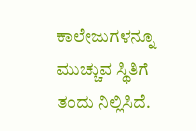ಕಾಲೇಜುಗಳನ್ನೂ ಮುಚ್ಚುವ ಸ್ಥಿತಿಗೆ ತಂದು ನಿಲ್ಲಿಸಿದೆ.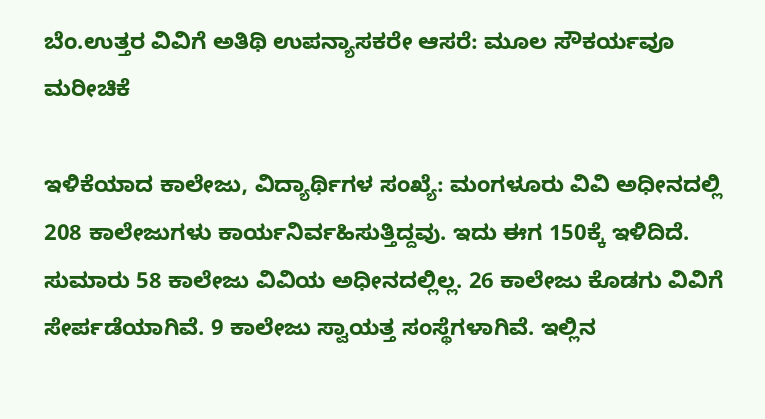ಬೆಂ.ಉತ್ತರ ವಿವಿಗೆ ಅತಿಥಿ ಉಪನ್ಯಾಸಕರೇ ಆಸರೆ: ಮೂಲ ಸೌಕರ್ಯವೂ ಮರೀಚಿಕೆ

ಇಳಿಕೆಯಾದ ಕಾಲೇಜು, ವಿದ್ಯಾರ್ಥಿಗಳ ಸಂಖ್ಯೆ: ಮಂಗಳೂರು ವಿವಿ ಅಧೀನದಲ್ಲಿ 208 ಕಾಲೇಜುಗಳು ಕಾರ್ಯನಿರ್ವಹಿಸುತ್ತಿದ್ದವು. ಇದು ಈಗ 150ಕ್ಕೆ ಇಳಿದಿದೆ. ಸುಮಾರು 58 ಕಾಲೇಜು ವಿವಿಯ ಅಧೀನದಲ್ಲಿಲ್ಲ. 26 ಕಾಲೇಜು ಕೊಡಗು ವಿವಿಗೆ ಸೇರ್ಪಡೆಯಾಗಿವೆ. 9 ಕಾಲೇಜು ಸ್ವಾಯತ್ತ ಸಂಸ್ಥೆಗಳಾಗಿವೆ. ಇಲ್ಲಿನ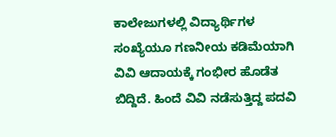ಕಾಲೇಜುಗಳಲ್ಲಿ ವಿದ್ಯಾರ್ಥಿಗಳ ಸಂಖ್ಯೆಯೂ ಗಣನೀಯ ಕಡಿಮೆಯಾಗಿ ವಿವಿ ಆದಾಯಕ್ಕೆ ಗಂಭೀರ ಹೊಡೆತ ಬಿದ್ದಿದೆ. ಹಿಂದೆ ವಿವಿ ನಡೆಸುತ್ತಿದ್ದ ಪದವಿ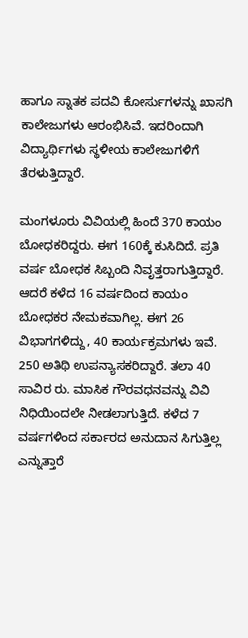ಹಾಗೂ ಸ್ನಾತಕ ಪದವಿ ಕೋರ್ಸುಗಳನ್ನು ಖಾಸಗಿ ಕಾಲೇಜುಗಳು ಆರಂಭಿಸಿವೆ. ಇದರಿಂದಾಗಿ ವಿದ್ಯಾರ್ಥಿಗಳು ಸ್ಥಳೀಯ ಕಾಲೇಜುಗಳಿಗೆ ತೆರಳುತ್ತಿದ್ದಾರೆ.

ಮಂಗಳೂರು ವಿವಿಯಲ್ಲಿ ಹಿಂದೆ 370 ಕಾಯಂ ಬೋಧಕರಿದ್ದರು. ಈಗ 160ಕ್ಕೆ ಕುಸಿದಿದೆ. ಪ್ರತಿ ವರ್ಷ ಬೋಧಕ ಸಿಬ್ಬಂದಿ ನಿವೃತ್ತರಾಗುತ್ತಿದ್ದಾರೆ. ಆದರೆ ಕಳೆದ 16 ವರ್ಷದಿಂದ ಕಾಯಂ ಬೋಧಕರ ನೇಮಕವಾಗಿಲ್ಲ. ಈಗ 26 ವಿಭಾಗಗಳಿದ್ದು, 40 ಕಾರ್ಯಕ್ರಮಗಳು ಇವೆ. 250 ಅತಿಥಿ ಉಪನ್ಯಾಸಕರಿದ್ದಾರೆ. ತಲಾ 40 ಸಾವಿರ ರು. ಮಾಸಿಕ ಗೌರವಧನವನ್ನು ವಿವಿ ನಿಧಿಯಿಂದಲೇ ನೀಡಲಾಗುತ್ತಿದೆ. ಕಳೆದ 7 ವರ್ಷಗಳಿಂದ ಸರ್ಕಾರದ ಅನುದಾನ ಸಿಗುತ್ತಿಲ್ಲ ಎನ್ನುತ್ತಾರೆ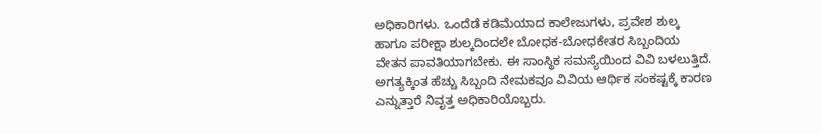ಅಧಿಕಾರಿಗಳು. ಒಂದೆಡೆ ಕಡಿಮೆಯಾದ ಕಾಲೇಜುಗಳು, ಪ್ರವೇಶ ಶುಲ್ಕ ಹಾಗೂ ಪರೀಕ್ಷಾ ಶುಲ್ಕದಿಂದಲೇ ಬೋಧಕ-ಬೋಧಕೇತರ ಸಿಬ್ಬಂದಿಯ ವೇತನ ಪಾವತಿಯಾಗಬೇಕು. ಈ ಸಾಂಸ್ಥಿಕ ಸಮಸ್ಯೆಯಿಂದ ವಿವಿ ಬಳಲುತ್ತಿದೆ. ಅಗತ್ಯಕ್ಕಿಂತ ಹೆಚ್ಚು ಸಿಬ್ಬಂದಿ ನೇಮಕವೂ ವಿವಿಯ ಆರ್ಥಿಕ ಸಂಕಷ್ಟಕ್ಕೆ ಕಾರಣ ಎನ್ನುತ್ತಾರೆ ನಿವೃತ್ತ ಅಧಿಕಾರಿಯೊಬ್ಬರು.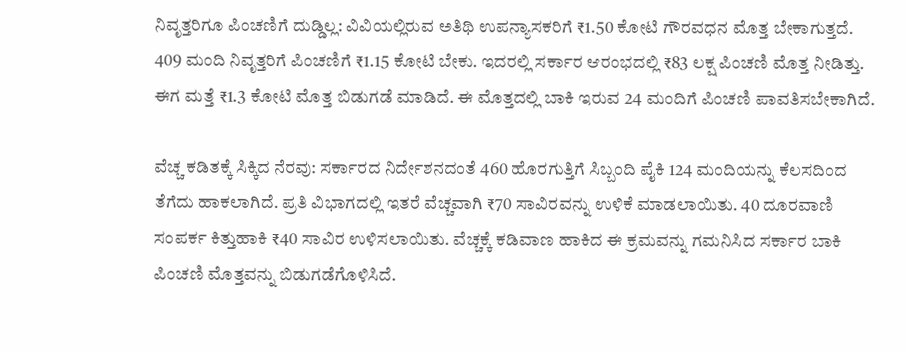ನಿವೃತ್ತರಿಗೂ ಪಿಂಚಣಿಗೆ ದುಡ್ಡಿಲ್ಲ: ವಿವಿಯಲ್ಲಿರುವ ಅತಿಥಿ ಉಪನ್ಯಾಸಕರಿಗೆ ₹1.50 ಕೋಟಿ ಗೌರವಧನ ಮೊತ್ತ ಬೇಕಾಗುತ್ತದೆ. 409 ಮಂದಿ ನಿವೃತ್ತರಿಗೆ ಪಿಂಚಣಿಗೆ ₹1.15 ಕೋಟಿ ಬೇಕು. ಇದರಲ್ಲಿ ಸರ್ಕಾರ ಆರಂಭದಲ್ಲಿ ₹83 ಲಕ್ಷ ಪಿಂಚಣಿ ಮೊತ್ತ ನೀಡಿತ್ತು. ಈಗ ಮತ್ತೆ ₹1.3 ಕೋಟಿ ಮೊತ್ತ ಬಿಡುಗಡೆ ಮಾಡಿದೆ. ಈ ಮೊತ್ತದಲ್ಲಿ ಬಾಕಿ ಇರುವ 24 ಮಂದಿಗೆ ಪಿಂಚಣಿ ಪಾವತಿಸಬೇಕಾಗಿದೆ.

ವೆಚ್ಚ ಕಡಿತಕ್ಕೆ ಸಿಕ್ಕಿದ ನೆರವು: ಸರ್ಕಾರದ ನಿರ್ದೇಶನದಂತೆ 460 ಹೊರಗುತ್ತಿಗೆ ಸಿಬ್ಬಂದಿ ಪೈಕಿ 124 ಮಂದಿಯನ್ನು ಕೆಲಸದಿಂದ ತೆಗೆದು ಹಾಕಲಾಗಿದೆ. ಪ್ರತಿ ವಿಭಾಗದಲ್ಲಿ ಇತರೆ ವೆಚ್ಚವಾಗಿ ₹70 ಸಾವಿರವನ್ನು ಉಳಿಕೆ ಮಾಡಲಾಯಿತು. 40 ದೂರವಾಣಿ ಸಂಪರ್ಕ ಕಿತ್ತುಹಾಕಿ ₹40 ಸಾವಿರ ಉಳಿಸಲಾಯಿತು. ವೆಚ್ಚಕ್ಕೆ ಕಡಿವಾಣ ಹಾಕಿದ ಈ ಕ್ರಮವನ್ನು ಗಮನಿಸಿದ ಸರ್ಕಾರ ಬಾಕಿ ಪಿಂಚಣಿ ಮೊತ್ತವನ್ನು ಬಿಡುಗಡೆಗೊಳಿಸಿದೆ.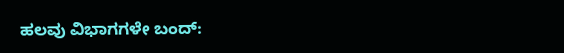ಹಲವು ವಿಭಾಗಗಳೇ ಬಂದ್‌: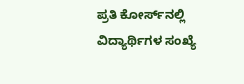ಪ್ರತಿ ಕೋರ್ಸ್‌ನಲ್ಲಿ ವಿದ್ಯಾರ್ಥಿಗಳ ಸಂಖ್ಯೆ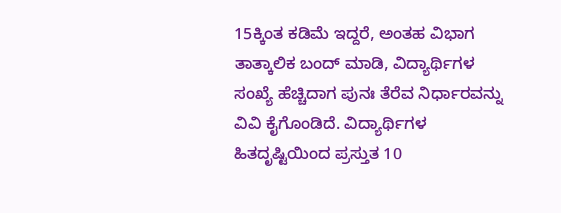15ಕ್ಕಿಂತ ಕಡಿಮೆ ಇದ್ದರೆ, ಅಂತಹ ವಿಭಾಗ ತಾತ್ಕಾಲಿಕ ಬಂದ್‌ ಮಾಡಿ, ವಿದ್ಯಾರ್ಥಿಗಳ ಸಂಖ್ಯೆ ಹೆಚ್ಚಿದಾಗ ಪುನಃ ತೆರೆವ ನಿರ್ಧಾರವನ್ನು ವಿವಿ ಕೈಗೊಂಡಿದೆ. ವಿದ್ಯಾರ್ಥಿಗಳ ಹಿತದೃಷ್ಟಿಯಿಂದ ಪ್ರಸ್ತುತ 10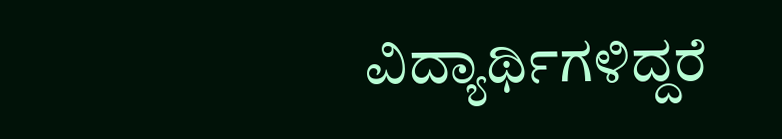ವಿದ್ಯಾರ್ಥಿಗಳಿದ್ದರೆ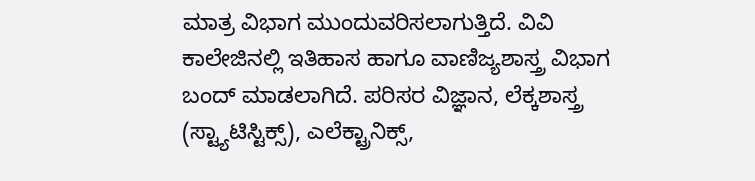ಮಾತ್ರ ವಿಭಾಗ ಮುಂದುವರಿಸಲಾಗುತ್ತಿದೆ. ವಿವಿ ಕಾಲೇಜಿನಲ್ಲಿ ಇತಿಹಾಸ ಹಾಗೂ ವಾಣಿಜ್ಯಶಾಸ್ತ್ರ ವಿಭಾಗ ಬಂದ್‌ ಮಾಡಲಾಗಿದೆ. ಪರಿಸರ ವಿಜ್ಞಾನ, ಲೆಕ್ಕಶಾಸ್ತ್ರ (ಸ್ಟ್ಯಾಟಿಸ್ಟಿಕ್ಸ್‌), ಎಲೆಕ್ಟ್ರಾನಿಕ್ಸ್‌,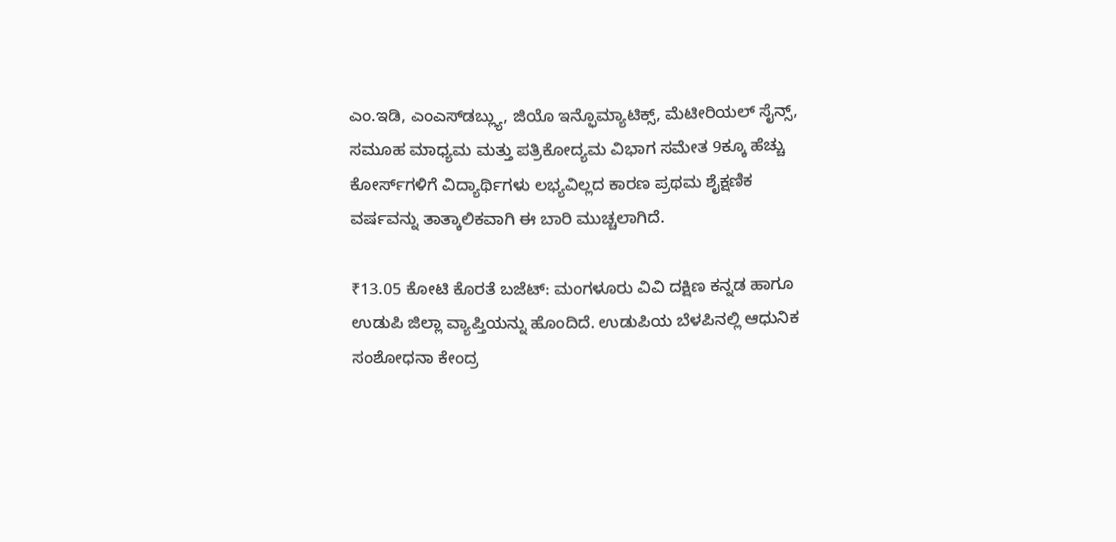ಎಂ.ಇಡಿ, ಎಂಎಸ್‌ಡಬ್ಲ್ಯು, ಜಿಯೊ ಇನ್ಫೊಮ್ಯಾಟಿಕ್ಸ್‌, ಮೆಟೀರಿಯಲ್‌ ಸೈನ್ಸ್‌, ಸಮೂಹ ಮಾಧ್ಯಮ ಮತ್ತು ಪತ್ರಿಕೋದ್ಯಮ ವಿಭಾಗ ಸಮೇತ 9ಕ್ಕೂ ಹೆಚ್ಚು ಕೋರ್ಸ್‌ಗಳಿಗೆ ವಿದ್ಯಾರ್ಥಿಗಳು ಲಭ್ಯವಿಲ್ಲದ ಕಾರಣ ಪ್ರಥಮ ಶೈಕ್ಷಣಿಕ ವರ್ಷವನ್ನು ತಾತ್ಕಾಲಿಕವಾಗಿ ಈ ಬಾರಿ ಮುಚ್ಚಲಾಗಿದೆ.

₹13.05 ಕೋಟಿ ಕೊರತೆ ಬಜೆಟ್‌: ಮಂಗಳೂರು ವಿವಿ ದಕ್ಷಿಣ ಕನ್ನಡ ಹಾಗೂ ಉಡುಪಿ ಜಿಲ್ಲಾ ವ್ಯಾಪ್ತಿಯನ್ನು ಹೊಂದಿದೆ. ಉಡುಪಿಯ ಬೆಳಪಿನಲ್ಲಿ ಆಧುನಿಕ ಸಂಶೋಧನಾ ಕೇಂದ್ರ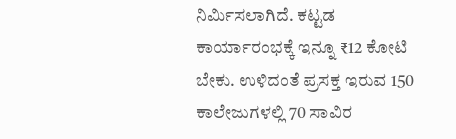ನಿರ್ಮಿಸಲಾಗಿದೆ. ಕಟ್ಟಡ ಕಾರ್ಯಾರಂಭಕ್ಕೆ ಇನ್ನೂ ₹12 ಕೋಟಿ ಬೇಕು. ಉಳಿದಂತೆ ಪ್ರಸಕ್ತ ಇರುವ 150 ಕಾಲೇಜುಗಳಲ್ಲಿ 70 ಸಾವಿರ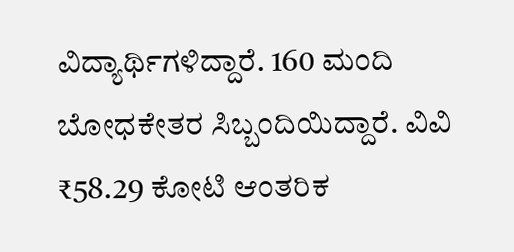ವಿದ್ಯಾರ್ಥಿಗಳಿದ್ದಾರೆ. 160 ಮಂದಿ ಬೋಧಕೇತರ ಸಿಬ್ಬಂದಿಯಿದ್ದಾರೆ. ವಿವಿ ₹58.29 ಕೋಟಿ ಆಂತರಿಕ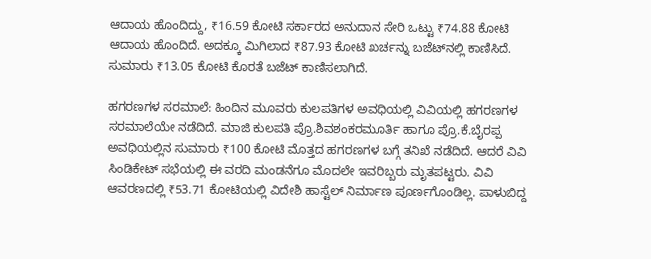ಆದಾಯ ಹೊಂದಿದ್ದು, ₹16.59 ಕೋಟಿ ಸರ್ಕಾರದ ಅನುದಾನ ಸೇರಿ ಒಟ್ಟು ₹74.88 ಕೋಟಿ ಆದಾಯ ಹೊಂದಿದೆ. ಅದಕ್ಕೂ ಮಿಗಿಲಾದ ₹87.93 ಕೋಟಿ ಖರ್ಚನ್ನು ಬಜೆಟ್‌ನಲ್ಲಿ ಕಾಣಿಸಿದೆ. ಸುಮಾರು ₹13.05 ಕೋಟಿ ಕೊರತೆ ಬಜೆಟ್‌ ಕಾಣಿಸಲಾಗಿದೆ.

ಹಗರಣಗಳ ಸರಮಾಲೆ: ಹಿಂದಿನ ಮೂವರು ಕುಲಪತಿಗಳ ಅವಧಿಯಲ್ಲಿ ವಿವಿಯಲ್ಲಿ ಹಗರಣಗಳ ಸರಮಾಲೆಯೇ ನಡೆದಿದೆ. ಮಾಜಿ ಕುಲಪತಿ ಪ್ರೊ.ಶಿವಶಂಕರಮೂರ್ತಿ ಹಾಗೂ ಪ್ರೊ.ಕೆ.ಬೈರಪ್ಪ ಅವಧಿಯಲ್ಲಿನ ಸುಮಾರು ₹100 ಕೋಟಿ ಮೊತ್ತದ ಹಗರಣಗಳ ಬಗ್ಗೆ ತನಿಖೆ ನಡೆದಿದೆ. ಆದರೆ ವಿವಿ ಸಿಂಡಿಕೇಟ್‌ ಸಭೆಯಲ್ಲಿ ಈ ವರದಿ ಮಂಡನೆಗೂ ಮೊದಲೇ ಇವರಿಬ್ಬರು ಮೃತಪಟ್ಟರು. ವಿವಿ ಆವರಣದಲ್ಲಿ ₹53.71 ಕೋಟಿಯಲ್ಲಿ ವಿದೇಶಿ ಹಾಸ್ಟೆಲ್‌ ನಿರ್ಮಾಣ ಪೂರ್ಣಗೊಂಡಿಲ್ಲ. ಪಾಳುಬಿದ್ದ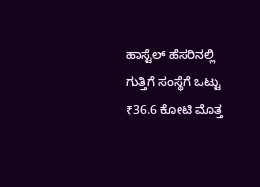ಹಾಸ್ಟೆಲ್‌ ಹೆಸರಿನಲ್ಲಿ ಗುತ್ತಿಗೆ ಸಂಸ್ಥೆಗೆ ಒಟ್ಟು ₹36.6 ಕೋಟಿ ಮೊತ್ತ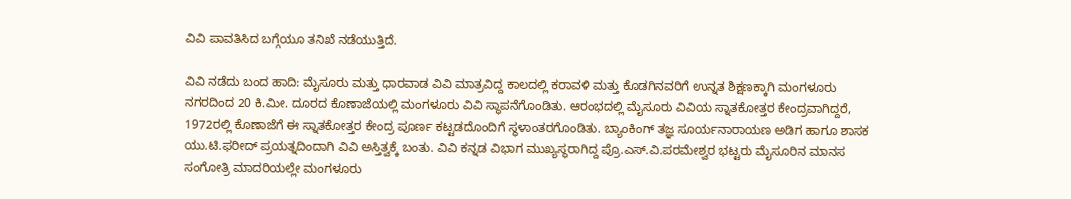ವಿವಿ ಪಾವತಿಸಿದ ಬಗ್ಗೆಯೂ ತನಿಖೆ ನಡೆಯುತ್ತಿದೆ.

ವಿವಿ ನಡೆದು ಬಂದ ಹಾದಿ: ಮೈಸೂರು ಮತ್ತು ಧಾರವಾಡ ವಿವಿ ಮಾತ್ರವಿದ್ದ ಕಾಲದಲ್ಲಿ ಕರಾವಳಿ ಮತ್ತು ಕೊಡಗಿನವರಿಗೆ ಉನ್ನತ ಶಿಕ್ಷಣಕ್ಕಾಗಿ ಮಂಗಳೂರು ನಗರದಿಂದ 20 ಕಿ.ಮೀ. ದೂರದ ಕೊಣಾಜೆಯಲ್ಲಿ ಮಂಗಳೂರು ವಿವಿ ಸ್ಥಾಪನೆಗೊಂಡಿತು. ಆರಂಭದಲ್ಲಿ ಮೈಸೂರು ವಿವಿಯ ಸ್ನಾತಕೋತ್ತರ ಕೇಂದ್ರವಾಗಿದ್ದರೆ, 1972ರಲ್ಲಿ ಕೊಣಾಜೆಗೆ ಈ ಸ್ನಾತಕೋತ್ತರ ಕೇಂದ್ರ ಪೂರ್ಣ ಕಟ್ಟಡದೊಂದಿಗೆ ಸ್ಥಳಾಂತರಗೊಂಡಿತು. ಬ್ಯಾಂಕಿಂಗ್‌ ತಜ್ಞ ಸೂರ್ಯನಾರಾಯಣ ಅಡಿಗ ಹಾಗೂ ಶಾಸಕ ಯು.ಟಿ.ಫರೀದ್‌ ಪ್ರಯತ್ನದಿಂದಾಗಿ ವಿವಿ ಅಸ್ತಿತ್ವಕ್ಕೆ ಬಂತು. ವಿವಿ ಕನ್ನಡ ವಿಭಾಗ ಮುಖ್ಯಸ್ಥರಾಗಿದ್ದ ಪ್ರೊ.ಎಸ್‌.ವಿ.ಪರಮೇಶ್ವರ ಭಟ್ಟರು ಮೈಸೂರಿನ ಮಾನಸ ಸಂಗೋತ್ರಿ ಮಾದರಿಯಲ್ಲೇ ಮಂಗಳೂರು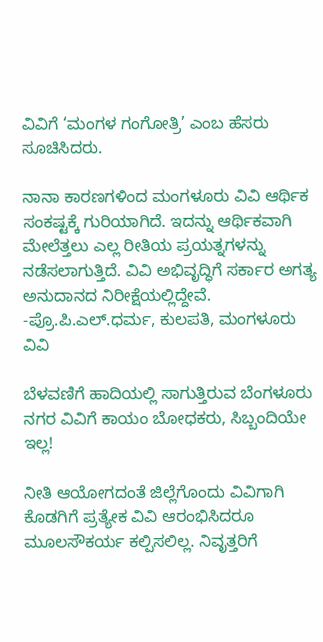ವಿವಿಗೆ ‘ಮಂಗಳ ಗಂಗೋತ್ರಿ’ ಎಂಬ ಹೆಸರು ಸೂಚಿಸಿದರು.

ನಾನಾ ಕಾರಣಗಳಿಂದ ಮಂಗಳೂರು ವಿವಿ ಆರ್ಥಿಕ ಸಂಕಷ್ಟಕ್ಕೆ ಗುರಿಯಾಗಿದೆ. ಇದನ್ನು ಆರ್ಥಿಕವಾಗಿ ಮೇಲೆತ್ತಲು ಎಲ್ಲ ರೀತಿಯ ಪ್ರಯತ್ನಗಳನ್ನು ನಡೆಸಲಾಗುತ್ತಿದೆ. ವಿವಿ ಅಭಿವೃದ್ಧಿಗೆ ಸರ್ಕಾರ ಅಗತ್ಯ ಅನುದಾನದ ನಿರೀಕ್ಷೆಯಲ್ಲಿದ್ದೇವೆ.
-ಪ್ರೊ.ಪಿ.ಎಲ್‌.ಧರ್ಮ, ಕುಲಪತಿ, ಮಂಗಳೂರು ವಿವಿ

ಬೆಳವಣಿಗೆ ಹಾದಿಯಲ್ಲಿ ಸಾಗುತ್ತಿರುವ ಬೆಂಗಳೂರು ನಗರ ವಿವಿಗೆ ಕಾಯಂ ಬೋಧಕರು, ಸಿಬ್ಬಂದಿಯೇ ಇಲ್ಲ!

ನೀತಿ ಆಯೋಗದಂತೆ ಜಿಲ್ಲೆಗೊಂದು ವಿವಿಗಾಗಿ ಕೊಡಗಿಗೆ ಪ್ರತ್ಯೇಕ ವಿವಿ ಆರಂಭಿಸಿದರೂ ಮೂಲಸೌಕರ್ಯ ಕಲ್ಪಿಸಲಿಲ್ಲ. ನಿವೃತ್ತರಿಗೆ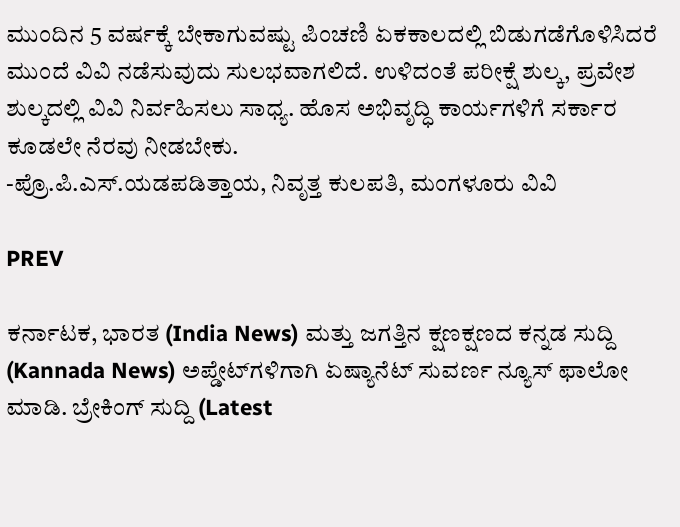ಮುಂದಿನ 5 ವರ್ಷಕ್ಕೆ ಬೇಕಾಗುವಷ್ಟು ಪಿಂಚಣಿ ಏಕಕಾಲದಲ್ಲಿ ಬಿಡುಗಡೆಗೊಳಿಸಿದರೆ ಮುಂದೆ ವಿವಿ ನಡೆಸುವುದು ಸುಲಭವಾಗಲಿದೆ. ಉಳಿದಂತೆ ಪರೀಕ್ಷೆ ಶುಲ್ಕ, ಪ್ರವೇಶ ಶುಲ್ಕದಲ್ಲಿ ವಿವಿ ನಿರ್ವಹಿಸಲು ಸಾಧ್ಯ. ಹೊಸ ಅಭಿವೃದ್ಧಿ ಕಾರ್ಯಗಳಿಗೆ ಸರ್ಕಾರ ಕೂಡಲೇ ನೆರವು ನೀಡಬೇಕು.
-ಪ್ರೊ.ಪಿ.ಎಸ್‌.ಯಡಪಡಿತ್ತಾಯ, ನಿವೃತ್ತ ಕುಲಪತಿ, ಮಂಗಳೂರು ವಿವಿ

PREV

ಕರ್ನಾಟಕ, ಭಾರತ (India News) ಮತ್ತು ಜಗತ್ತಿನ ಕ್ಷಣಕ್ಷಣದ ಕನ್ನಡ ಸುದ್ದಿ (Kannada News) ಅಪ್ಡೇಟ್‌ಗಳಿಗಾಗಿ ಏಷ್ಯಾನೆಟ್ ಸುವರ್ಣ ನ್ಯೂಸ್‌ ಫಾಲೋ ಮಾಡಿ. ಬ್ರೇಕಿಂಗ್ ಸುದ್ದಿ (Latest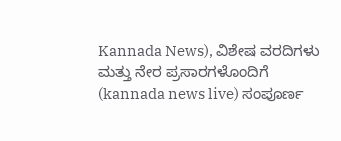Kannada News), ವಿಶೇಷ ವರದಿಗಳು ಮತ್ತು ನೇರ ಪ್ರಸಾರಗಳೊಂದಿಗೆ (kannada news live) ಸಂಪೂರ್ಣ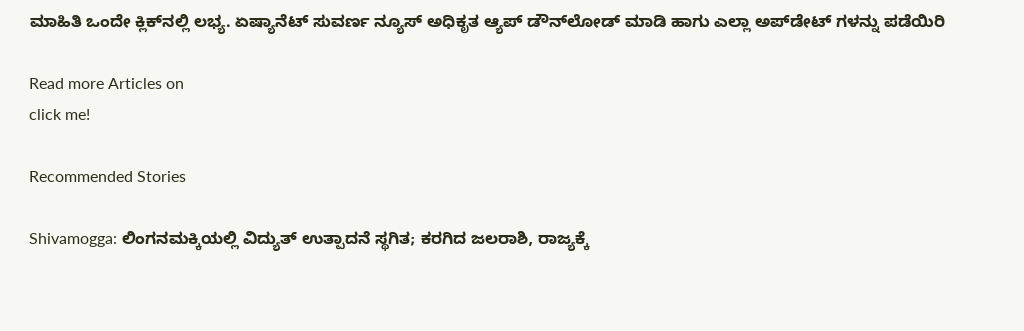ಮಾಹಿತಿ ಒಂದೇ ಕ್ಲಿಕ್‌ನಲ್ಲಿ ಲಭ್ಯ. ಏಷ್ಯಾನೆಟ್ ಸುವರ್ಣ ನ್ಯೂಸ್ ಅಧಿಕೃತ ಆ್ಯಪ್ ಡೌನ್‌ಲೋಡ್ ಮಾಡಿ ಹಾಗು ಎಲ್ಲಾ ಅಪ್‌ಡೇಟ್ ಗಳನ್ನು ಪಡೆಯಿರಿ

Read more Articles on
click me!

Recommended Stories

Shivamogga: ಲಿಂಗನಮಕ್ಕಿಯಲ್ಲಿ ವಿದ್ಯುತ್ ಉತ್ಪಾದನೆ ಸ್ಥಗಿತ; ಕರಗಿದ ಜಲರಾಶಿ, ರಾಜ್ಯಕ್ಕೆ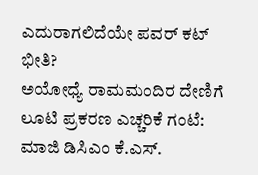ಎದುರಾಗಲಿದೆಯೇ ಪವರ್ ಕಟ್ ಭೀತಿ?
ಅಯೋಧ್ಯೆ ರಾಮಮಂದಿರ ದೇಣಿಗೆ ಲೂಟಿ ಪ್ರಕರಣ ಎಚ್ಚರಿಕೆ ಗಂಟೆ: ಮಾಜಿ ಡಿಸಿಎಂ ಕೆ.ಎಸ್.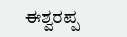ಈಶ್ವರಪ್ಪ